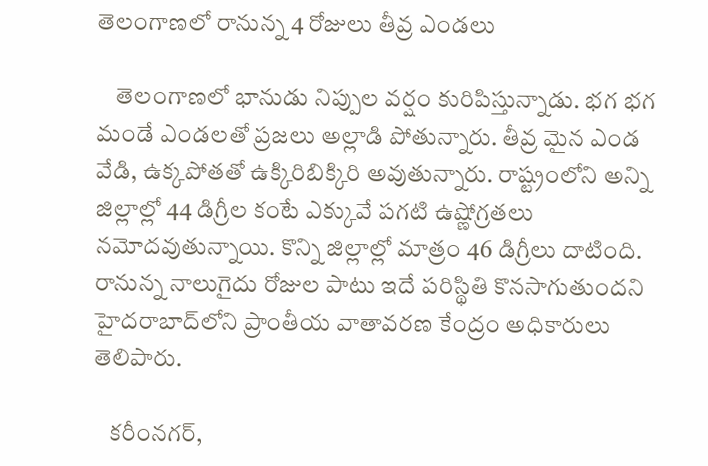తెలంగాణలో రానున్న 4 రోజులు తీవ్ర ఎండలు

    తెలంగాణలో భానుడు నిప్పుల వర్షం కురిపిస్తున్నాడు. భగ భగ మండే ఎండలతో ప్రజలు అల్లాడి పోతున్నారు. తీవ్ర మైన ఎండ వేడి, ఉక్కపోతతో ఉక్కిరిబిక్కిరి అవుతున్నారు. రాష్ట్రంలోని అన్ని జిల్లాల్లో 44 డిగ్రీల కంటే ఎక్కువే పగటి ఉష్ణోగ్రతలు నమోదవుతున్నాయి. కొన్ని జిల్లాల్లో మాత్రం 46 డిగ్రీలు దాటింది. రానున్న నాలుగైదు రోజుల పాటు ఇదే పరిస్థితి కొనసాగుతుందని హైదరాబాద్‌లోని ప్రాంతీయ వాతావరణ కేంద్రం అధికారులు తెలిపారు.

   కరీంనగర్‌,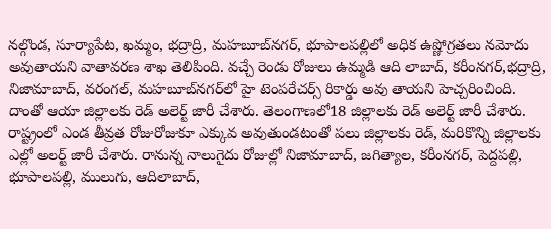నల్గొండ, సూర్యాపేట, ఖమ్మం, భద్రాద్రి, మహబూబ్‌నగర్‌, భూపాలపల్లిలో అధిక ఉష్ణోగ్రతలు నమోదు అవుతాయని వాతావరణ శాఖ తెలిపింది. వచ్చే రెండు రోజులు ఉమ్మడి ఆది లాబాద్‌, కరీంనగర్‌,భద్రాద్రి, నిజామాబాద్‌, వరంగల్‌, మహబూబ్‌నగర్‌లో హై టెంపరేచర్స్‌ రికార్డు అవు తాయని హెచ్చరించింది. దాంతో ఆయా జిల్లాలకు రెడ్‌ అలెర్ట్‌ జారీ చేశారు. తెలంగాణలో18 జిల్లాలకు రెడ్‌ అలెర్ట్‌ జారీ చేశారు. రాష్ట్రంలో ఎండ తీవ్రత రోజురోజుకూ ఎక్కువ అవుతుండటంతో పలు జిల్లాలకు రెడ్, మరికొన్ని జిల్లాలకు ఎల్లో అలర్ట్ జారీ చేశారు. రానున్న నాలుగైదు రోజుల్లో నిజామాబాద్, జగిత్యాల, కరీంనగర్, పెద్దపల్లి, భూపాలపల్లి, ములుగు, ఆదిలాబాద్,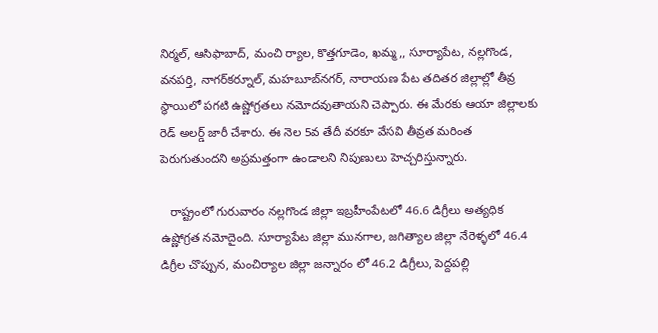నిర్మల్, ఆసిఫాబాద్, మంచి ర్యాల, కొత్తగూడెం, ఖమ్మ,, సూర్యాపేట, నల్లగొండ, వనపర్తి, నాగర్‌కర్నూల్, మహబూబ్‌నగర్, నారాయణ పేట తదితర జిల్లాల్లో తీవ్ర స్థాయిలో పగటి ఉష్ణోగ్రతలు నమోదవుతాయని చెప్పారు. ఈ మేరకు ఆయా జిల్లాలకు రెడ్ అలర్డ్ జారీ చేశారు. ఈ నెల 5వ తేదీ వరకూ వేసవి తీవ్రత మరింత పెరుగుతుందని అప్రమత్తంగా ఉండాలని నిపుణులు హెచ్చరిస్తున్నారు.

   రాష్ట్రంలో గురువారం నల్లగొండ జిల్లా ఇబ్రహీంపేటలో 46.6 డిగ్రీలు అత్యధిక ఉష్ణోగ్రత నమోదైంది. సూర్యాపేట జిల్లా మునగాల, జగిత్యాల జిల్లా నేరెళ్ళలో 46.4 డిగ్రీల చొప్పున, మంచిర్యాల జిల్లా జన్నారం లో 46.2 డిగ్రీలు, పెద్దపల్లి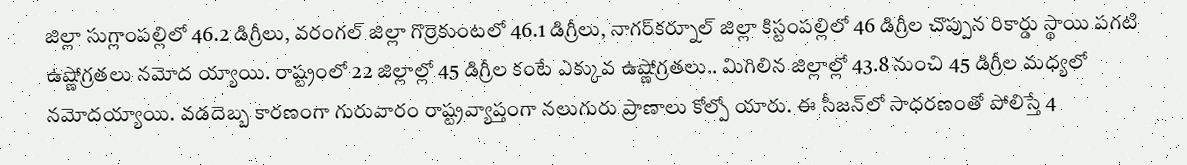జిల్లా సుగ్లాంపల్లిలో 46.2 డిగ్రీలు, వరంగల్ జిల్లా గొర్రెకుంటలో 46.1 డిగ్రీలు, నాగర్‌కర్నూల్ జిల్లా కిస్టంపల్లిలో 46 డిగ్రీల చొప్పున రికార్డు స్థాయి పగటి ఉష్ణోగ్రతలు నమోద య్యాయి. రాష్ట్రంలో 22 జిల్లాల్లో 45 డిగ్రీల కంటే ఎక్కువ ఉష్ణోగ్రతలు.. మిగిలిన జిల్లాల్లో 43.8 నుంచి 45 డిగ్రీల మధ్యలో నమోదయ్యాయి. వడదెబ్బ కారణంగా గురువారం రాష్ట్రవ్యాప్తంగా నలుగురు ప్రాణాలు కోల్పో యారు. ఈ సీజన్‌లో సాధరణంతో పోలిస్తే 4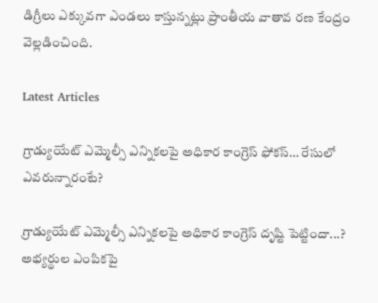డిగ్రీలు ఎక్కువగా ఎండలు కాస్తున్నట్లు ప్రాంతీయ వాతావ రణ కేంద్రం వెల్లడించింది.

Latest Articles

గ్రాడ్యుయేట్ ఎమ్మెల్సీ ఎన్నికలపై అధికార కాంగ్రెస్ ఫోకస్… రేసులో ఎవరున్నారంటే?

గ్రాడ్యుయేట్ ఎమ్మెల్సీ ఎన్నికలపై అధికార కాంగ్రెస్ దృష్టి పెట్టిందా...? అభ్యర్థుల ఎంపికపై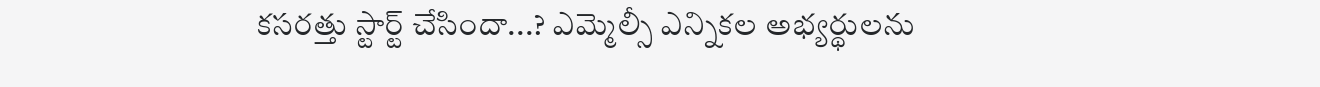కసరత్తు స్టార్ట్ చేసిందా...? ఎమ్మెల్సీ ఎన్నికల అభ్యర్థులను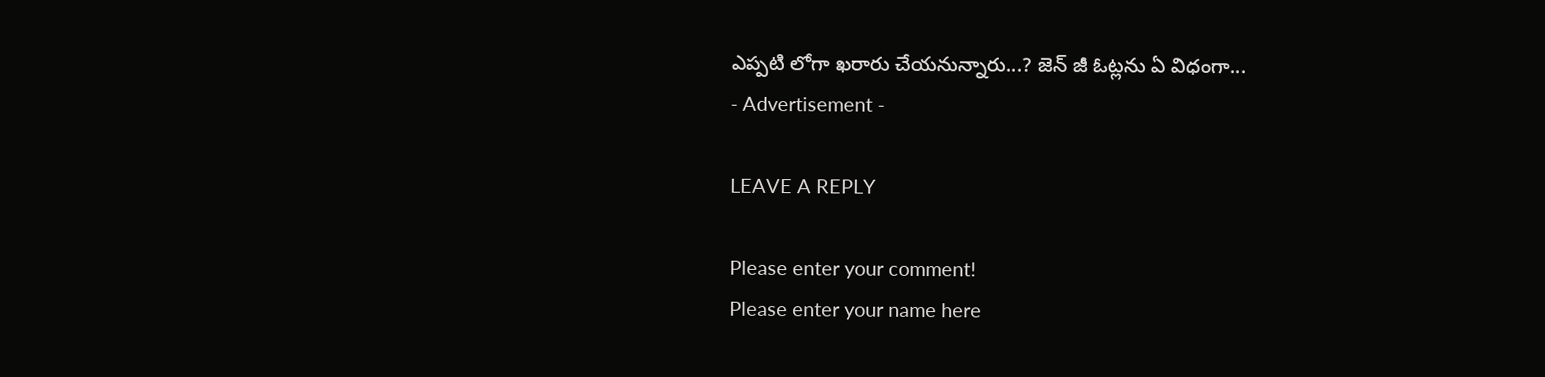ఎప్పటి లోగా ఖరారు చేయనున్నారు...? జెన్ జీ ఓట్లను ఏ విధంగా...
- Advertisement -

LEAVE A REPLY

Please enter your comment!
Please enter your name here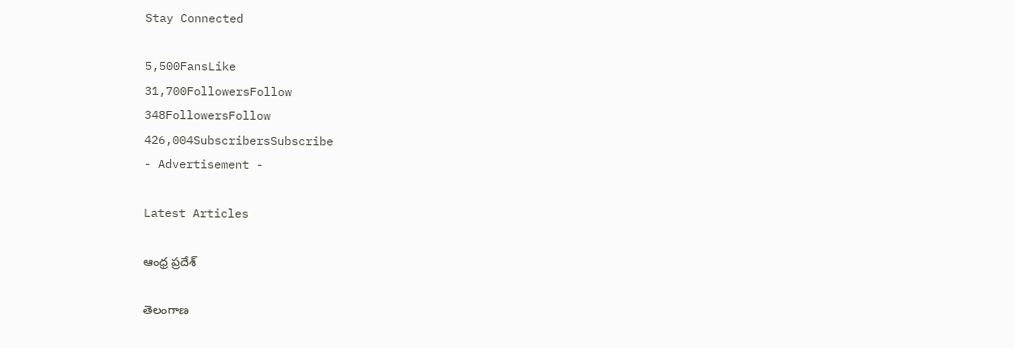Stay Connected

5,500FansLike
31,700FollowersFollow
348FollowersFollow
426,004SubscribersSubscribe
- Advertisement -

Latest Articles

ఆంధ్ర ప్రదేశ్

తెలంగాణ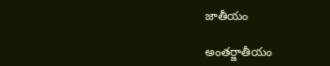జాతీయం

అంతర్జాతీయం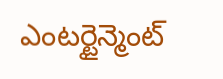ఎంటర్టైన్మెంట్